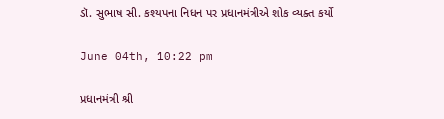ડૉ. સુભાષ સી. કશ્યપના નિધન પર પ્રધાનમંત્રીએ શોક વ્યક્ત કર્યો

June 04th, 10:22 pm

પ્રધાનમંત્રી શ્રી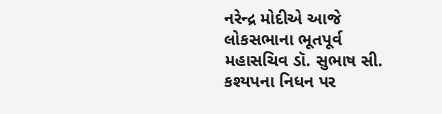નરેન્દ્ર મોદીએ આજે લોકસભાના ભૂતપૂર્વ મહાસચિવ ડૉ. સુભાષ સી. કશ્યપના નિધન પર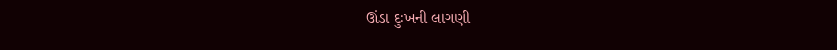ઊંડા દુઃખની લાગણી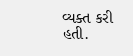વ્યક્ત કરી હતી.